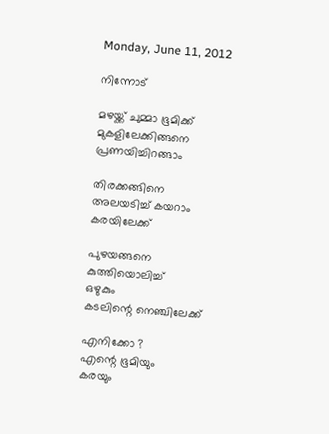Monday, June 11, 2012

നിന്നോട്

മഴയ്ക്ക് ചുമ്മാ ഭൂമിക്ക്
മുകളിലേക്കിങ്ങനെ
പ്രണയിച്ചിറങ്ങാം

തിരക്കങ്ങിനെ
അലയടിച്ച് കയറാം
കരയിലേക്ക്

പുഴയങ്ങനെ
കുത്തിയൊലിച്ച്
ഒഴുകും
കടലിന്റെ നെഞ്ചിലേക്ക്

എനിക്കോ ?
എന്റെ ഭൂമിയും
കരയും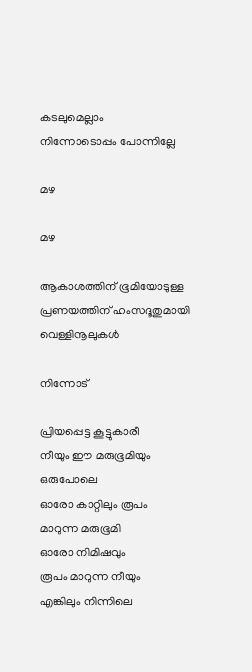കടലുമെല്ലാം
നിന്നോടൊപ്പം പോന്നില്ലേ

മഴ

മഴ

ആകാശത്തിന് ഭൂമിയോടുള്ള
പ്രണയത്തിന് ഹംസദൂതുമായി
വെള്ളിനൂലുകള്‍

നിന്നോട്

പ്രിയപ്പെട്ട കൂട്ടുകാരീ
നീയും ഈ മരുഭൂമിയും
ഒരുപോലെ
ഓരോ കാറ്റിലും രൂപം
മാറുന്ന മരുഭൂമി
ഓരോ നിമിഷവും
രൂപം മാറുന്ന നീയും
എങ്കിലും നിന്നിലെ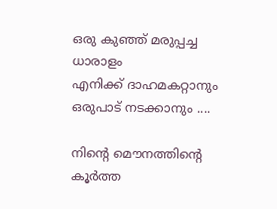ഒരു കുഞ്ഞ് മരുപ്പച്ച ധാരാളം
എനിക്ക് ദാഹമകറ്റാനും
ഒരുപാട് നടക്കാനും ....

നിന്റെ മൌനത്തിന്റെ കൂര്‍ത്ത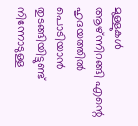മുള്ളുകള്‍ ആഴ്ന്നിറങ്ങി എന്റെ
ഹൃദയത്തില്‍ പൊടിയാന്‍ തുടങ്ങിയിട്ടുണ്ട്
നിന്നോടുള്ള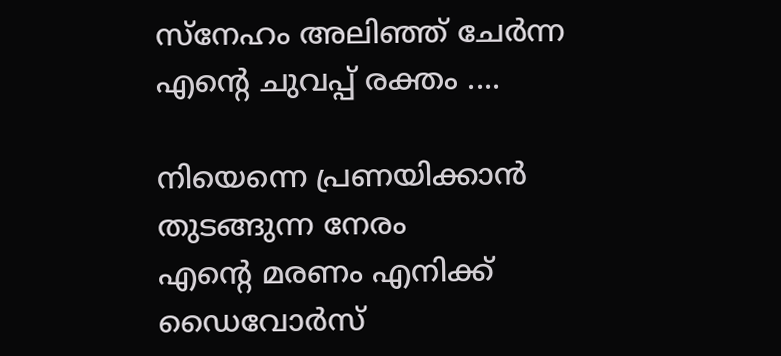സ്നേഹം അലിഞ്ഞ് ചേര്‍ന്ന
എന്റെ ചുവപ്പ് രക്തം ....

നിയെന്നെ പ്രണയിക്കാന്‍
തുടങ്ങുന്ന നേരം
എന്റെ മരണം എനിക്ക്
ഡൈവോര്‍സ്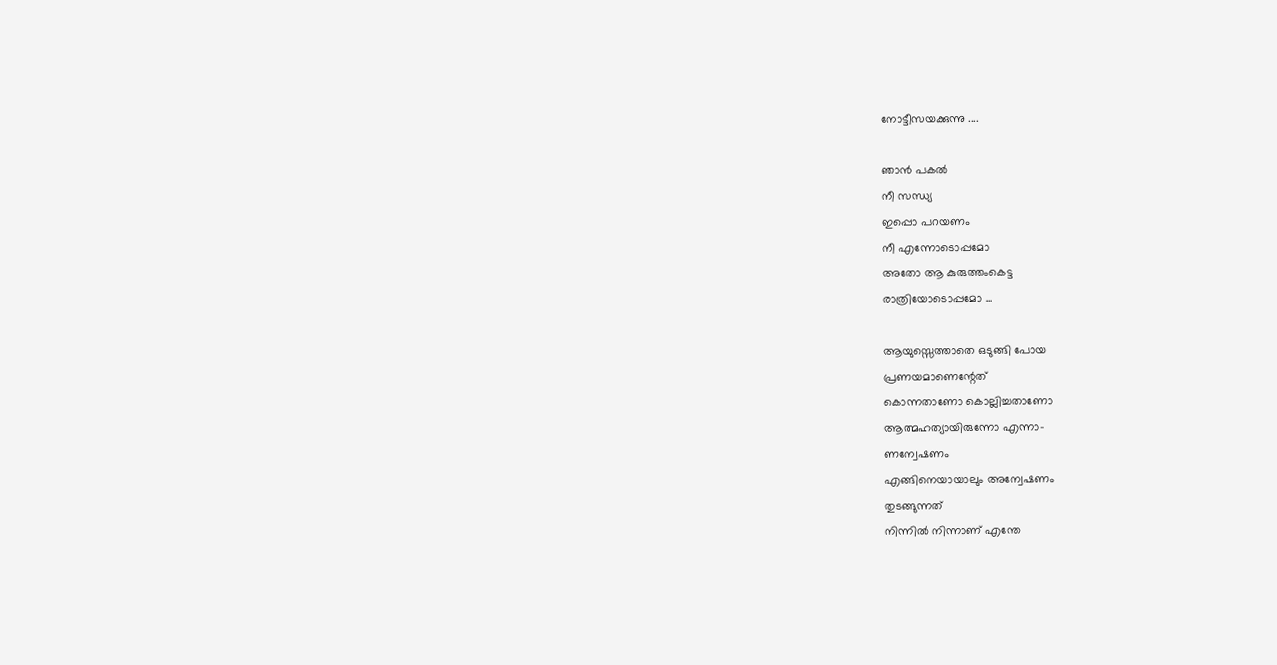നോട്ടീസയക്കുന്നു ....

ഞാന്‍ പകല്‍
നീ സന്ധ്യ
ഇപ്പൊ പറയണം
നീ എന്നോടൊപ്പമോ
അതോ ആ കുരുത്തംകെട്ട
രാത്രിയോടൊപ്പമോ ...

ആയുസ്സെത്താതെ ഒടുങ്ങി പോയ
പ്രണയമാണെന്റേത്
കൊന്നതാണോ കൊല്ലിച്ചതാണോ
ആത്മഹത്യായിരുന്നോ എന്നാ-
ണന്വേഷണം
എങ്ങിനെയായാലും അന്വേഷണം
തുടങ്ങുന്നത്
നിന്നില്‍ നിന്നാണ് എന്തേ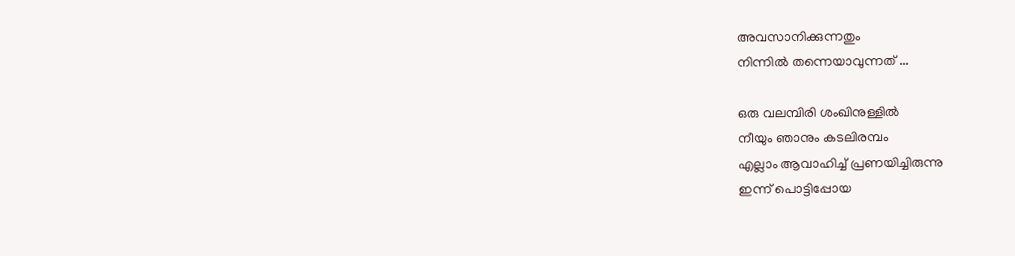അവസാനിക്കുന്നതും
നിന്നില്‍ തന്നെയാവുന്നത് ...

ഒരു വലമ്പിരി ശംഖിനുള്ളില്‍
നീയും ഞാനും കടലിരമ്പം
എല്ലാം ആവാഹിച്ച് പ്രണയിച്ചിരുന്നു
ഇന്ന് പൊട്ടിപ്പോയ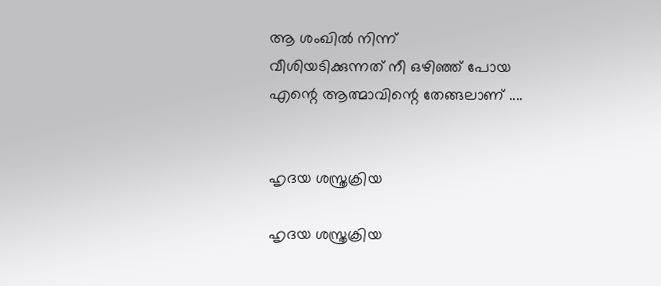ആ ശംഖില്‍ നിന്ന്
വീശിയടിക്കുന്നത് നീ ഒഴിഞ്ഞ് പോയ
എന്റെ ആത്മാവിന്റെ തേങ്ങലാണ് ....


ഹൃദയ ശസ്ത്രക്രിയ

ഹൃദയ ശസ്ത്രക്രിയ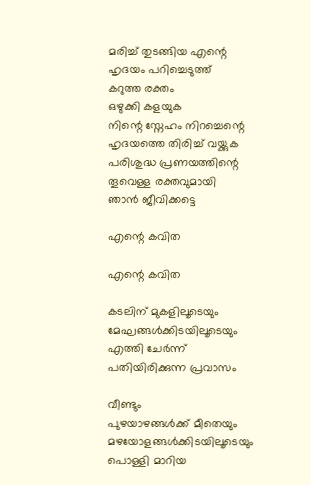മരിച്ച് തുടങ്ങിയ എന്റെ
ഹൃദയം പറിച്ചെടുത്ത്
കറുത്ത രക്തം
ഒഴുക്കി കളയുക
നിന്റെ സ്നേഹം നിറച്ചെന്റെ
ഹൃദയത്തെ തിരിച്ച് വയ്ക്കുക
പരിശുദ്ധ പ്രണയത്തിന്റെ
തൂവെള്ള രക്തവുമായി
ഞാന്‍ ജീവിക്കട്ടെ

എന്റെ കവിത

എന്റെ കവിത

കടലിന് മുകളിലൂടെയും
മേഘങ്ങള്‍ക്കിടയിലൂടെയും
എത്തി ചേര്‍ന്ന്
പതിയിരിക്കുന്ന പ്രവാസം

വീണ്ടും
പുഴയാഴങ്ങള്‍ക്ക് മീതെയും
മഴയോളങ്ങള്‍ക്കിടയിലൂടെയും
പൊള്ളി മാറിയ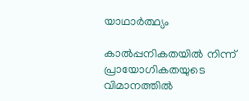യാഥാര്‍ത്ഥ്യം

കാല്‍പ്പനികതയില്‍ നിന്ന്
പ്രായോഗികതയുടെ വിമാനത്തില്‍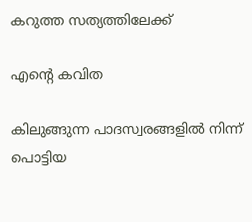കറുത്ത സത്യത്തിലേക്ക്

എന്റെ കവിത

കിലുങ്ങുന്ന പാദസ്വരങ്ങളില്‍ നിന്ന്
പൊട്ടിയ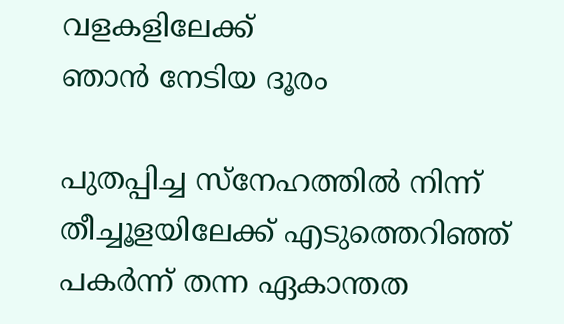വളകളിലേക്ക്
ഞാന്‍ നേടിയ ദൂരം

പുതപ്പിച്ച സ്നേഹത്തില്‍ നിന്ന്
തീച്ചൂളയിലേക്ക് എടുത്തെറിഞ്ഞ്
പകര്‍ന്ന് തന്ന ഏകാന്തത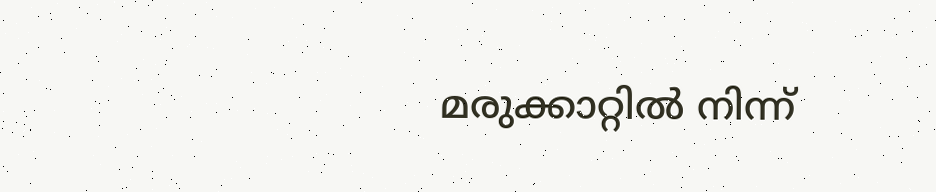മരുക്കാറ്റില്‍ നിന്ന്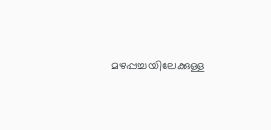മഴപ്പച്ചയിലേക്കുള്ള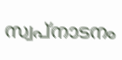സ്വപ്നാടനം